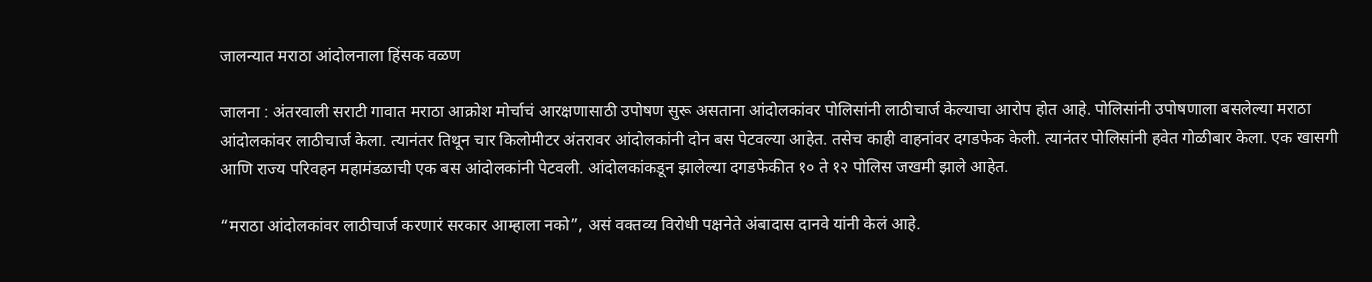जालन्यात मराठा आंदोलनाला हिंसक वळण

जालना : अंतरवाली सराटी गावात मराठा आक्रोश मोर्चाचं आरक्षणासाठी उपोषण सुरू असताना आंदोलकांवर पोलिसांनी लाठीचार्ज केल्याचा आरोप होत आहे. पोलिसांनी उपोषणाला बसलेल्या मराठा आंदोलकांवर लाठीचार्ज केला. त्यानंतर तिथून चार किलोमीटर अंतरावर आंदोलकांनी दोन बस पेटवल्या आहेत. तसेच काही वाहनांवर दगडफेक केली. त्यानंतर पोलिसांनी हवेत गोळीबार केला. एक खासगी आणि राज्य परिवहन महामंडळाची एक बस आंदोलकांनी पेटवली. आंदोलकांकडून झालेल्या दगडफेकीत १० ते १२ पोलिस जखमी झाले आहेत.

“मराठा आंदोलकांवर लाठीचार्ज करणारं सरकार आम्हाला नको”, असं वक्तव्य विरोधी पक्षनेते अंबादास दानवे यांनी केलं आहे.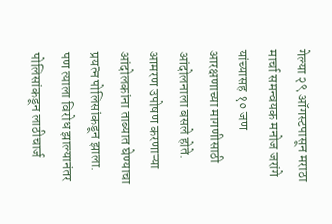गेल्या २९ ऑगस्टपासून मराठा मार्चा समन्वयक मनोज जरांगे यांच्यासह १० जण आरक्षणाच्या मागणीसाठी आंदोलनाला बसले होते. आमरण उपोषण करणाऱ्या आंदोलकांना ताब्यात घेण्याचा प्रयत्न पोलिसांकडून झाला. पण त्याला विरोध झाल्यानंतर पोलिसांकडून लाठीचार्ज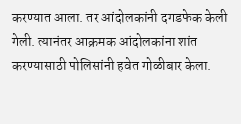करण्यात आला. तर आंदोलकांनी दगडफेक केली गेली. त्यानंतर आक्रमक आंदोलकांना शांत करण्यासाठी पोलिसांनी हवेत गोळीबार केला.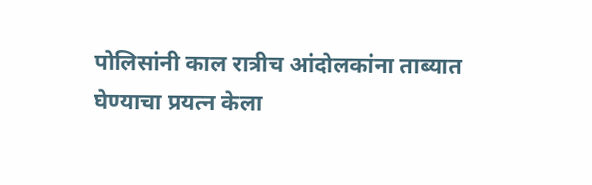पोलिसांनी काल रात्रीच आंदोलकांना ताब्यात घेण्याचा प्रयत्न केला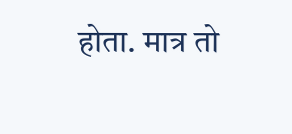होता. मात्र तो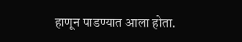हाणून पाडण्यात आला होता.